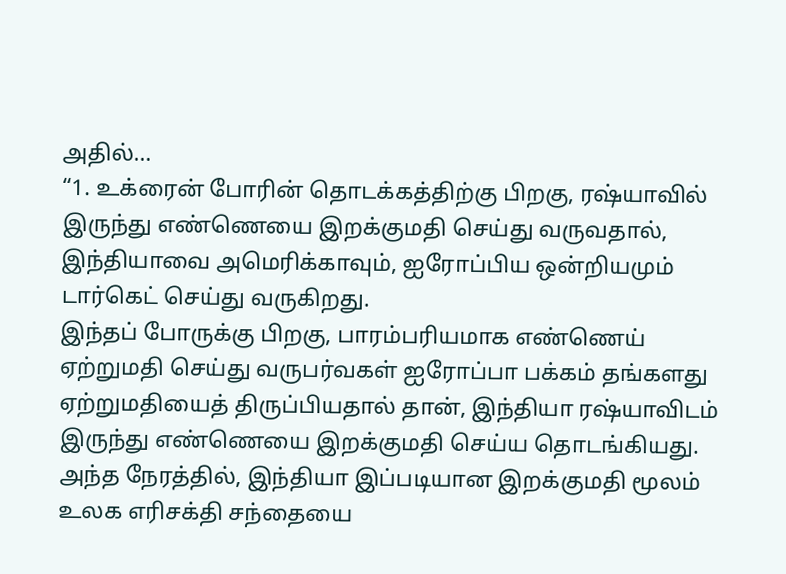அதில்…
“1. உக்ரைன் போரின் தொடக்கத்திற்கு பிறகு, ரஷ்யாவில் இருந்து எண்ணெயை இறக்குமதி செய்து வருவதால், இந்தியாவை அமெரிக்காவும், ஐரோப்பிய ஒன்றியமும் டார்கெட் செய்து வருகிறது.
இந்தப் போருக்கு பிறகு, பாரம்பரியமாக எண்ணெய் ஏற்றுமதி செய்து வருபர்வகள் ஐரோப்பா பக்கம் தங்களது ஏற்றுமதியைத் திருப்பியதால் தான், இந்தியா ரஷ்யாவிடம் இருந்து எண்ணெயை இறக்குமதி செய்ய தொடங்கியது.
அந்த நேரத்தில், இந்தியா இப்படியான இறக்குமதி மூலம் உலக எரிசக்தி சந்தையை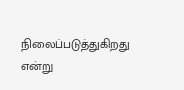நிலைப்படுத்துகிறது என்று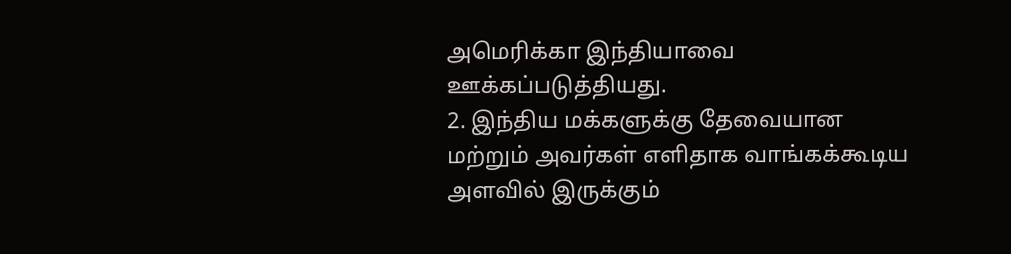அமெரிக்கா இந்தியாவை ஊக்கப்படுத்தியது.
2. இந்திய மக்களுக்கு தேவையான மற்றும் அவர்கள் எளிதாக வாங்கக்கூடிய அளவில் இருக்கும்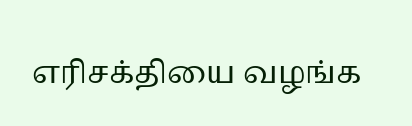எரிசக்தியை வழங்க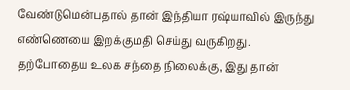வேண்டுமென்பதால் தான் இந்தியா ரஷ்யாவில் இருந்து எண்ணெயை இறக்குமதி செய்து வருகிறது.
தற்போதைய உலக சந்தை நிலைக்கு, இது தான்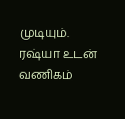முடியும்.
ரஷ்யா உடன் வணிகம்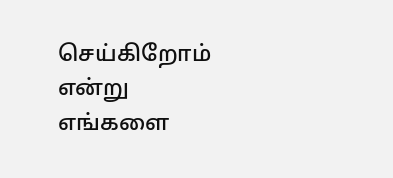செய்கிறோம் என்று எங்களை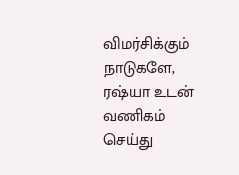விமர்சிக்கும் நாடுகளே, ரஷ்யா உடன் வணிகம் செய்து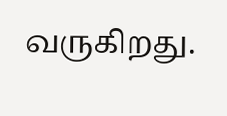வருகிறது.